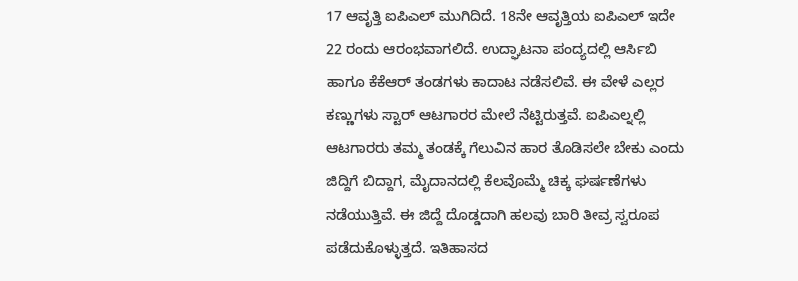17 ಆವೃತ್ತಿ ಐಪಿಎಲ್ ಮುಗಿದಿದೆ. 18ನೇ ಆವೃತ್ತಿಯ ಐಪಿಎಲ್ ಇದೇ 22 ರಂದು ಆರಂಭವಾಗಲಿದೆ. ಉದ್ಘಾಟನಾ ಪಂದ್ಯದಲ್ಲಿ ಆರ್ಸಿಬಿ ಹಾಗೂ ಕೆಕೆಆರ್ ತಂಡಗಳು ಕಾದಾಟ ನಡೆಸಲಿವೆ. ಈ ವೇಳೆ ಎಲ್ಲರ ಕಣ್ಣುಗಳು ಸ್ಟಾರ್ ಆಟಗಾರರ ಮೇಲೆ ನೆಟ್ಟಿರುತ್ತವೆ. ಐಪಿಎಲ್ನಲ್ಲಿ ಆಟಗಾರರು ತಮ್ಮ ತಂಡಕ್ಕೆ ಗೆಲುವಿನ ಹಾರ ತೊಡಿಸಲೇ ಬೇಕು ಎಂದು ಜಿದ್ದಿಗೆ ಬಿದ್ದಾಗ, ಮೈದಾನದಲ್ಲಿ ಕೆಲವೊಮ್ಮೆ ಚಿಕ್ಕ ಘರ್ಷಣೆಗಳು ನಡೆಯುತ್ತಿವೆ. ಈ ಜಿದ್ದೆ ದೊಡ್ಡದಾಗಿ ಹಲವು ಬಾರಿ ತೀವ್ರ ಸ್ವರೂಪ ಪಡೆದುಕೊಳ್ಳುತ್ತದೆ. ಇತಿಹಾಸದ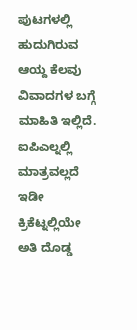ಪುಟಗಳಲ್ಲಿ ಹುದುಗಿರುವ ಆಯ್ದ ಕೆಲವು ವಿವಾದಗಳ ಬಗ್ಗೆ ಮಾಹಿತಿ ಇಲ್ಲಿದೆ.
ಐಪಿಎಲ್ನಲ್ಲಿ ಮಾತ್ರವಲ್ಲದೆ ಇಡೀ ಕ್ರಿಕೆಟ್ನಲ್ಲಿಯೇ ಅತಿ ದೊಡ್ಡ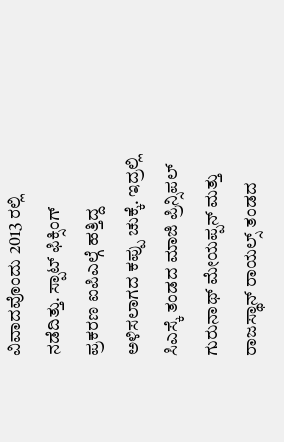ವಿವಾದವೊಂದು 2013 ರಲ್ಲಿ ನಡೆದಿತ್ತು. ಸ್ಪಾಟ್ ಫಿಕ್ಸಿಂಗ್ ಪ್ರಕರಣ ಐಪಿಎಲ್ಗೆ ಹತ್ತಿದ್ದ ಅಳಿಸಲಾಗದ ಕಪ್ಪು ಚುಕ್ಕೆ. ಇದ್ರಲ್ಲಿ ಸಿಎಸ್ಕೆ ತಂಡದ ಮಾಜಿ ಪ್ರಿನ್ಸಿಪಲ್ ಗುರುನಾಥ್ ಮೇಯಪ್ಪನ್ ಮತ್ತು ರಾಜಸ್ಥಾನ್ ರಾಯಲ್ಸ್ ತಂಡದ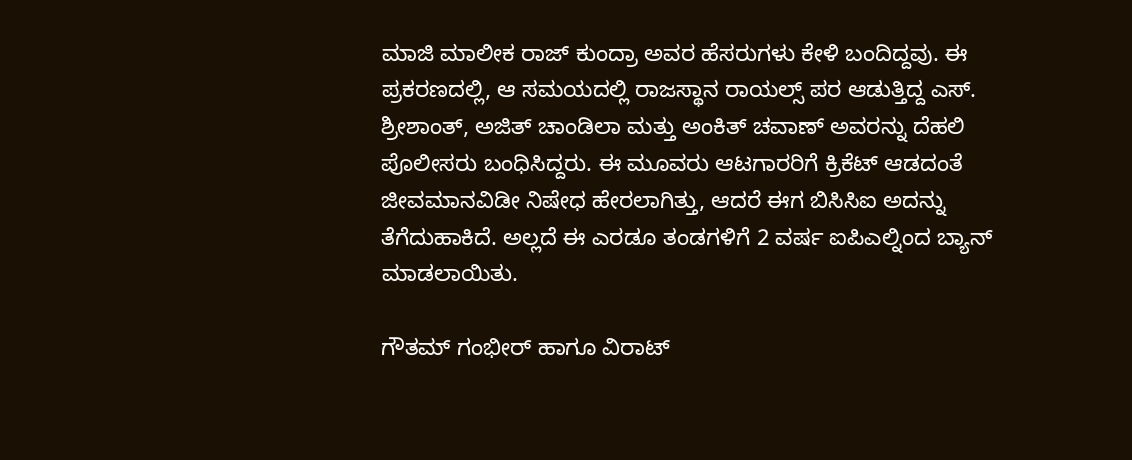ಮಾಜಿ ಮಾಲೀಕ ರಾಜ್ ಕುಂದ್ರಾ ಅವರ ಹೆಸರುಗಳು ಕೇಳಿ ಬಂದಿದ್ದವು. ಈ ಪ್ರಕರಣದಲ್ಲಿ, ಆ ಸಮಯದಲ್ಲಿ ರಾಜಸ್ಥಾನ ರಾಯಲ್ಸ್ ಪರ ಆಡುತ್ತಿದ್ದ ಎಸ್. ಶ್ರೀಶಾಂತ್, ಅಜಿತ್ ಚಾಂಡಿಲಾ ಮತ್ತು ಅಂಕಿತ್ ಚವಾಣ್ ಅವರನ್ನು ದೆಹಲಿ ಪೊಲೀಸರು ಬಂಧಿಸಿದ್ದರು. ಈ ಮೂವರು ಆಟಗಾರರಿಗೆ ಕ್ರಿಕೆಟ್ ಆಡದಂತೆ ಜೀವಮಾನವಿಡೀ ನಿಷೇಧ ಹೇರಲಾಗಿತ್ತು, ಆದರೆ ಈಗ ಬಿಸಿಸಿಐ ಅದನ್ನು ತೆಗೆದುಹಾಕಿದೆ. ಅಲ್ಲದೆ ಈ ಎರಡೂ ತಂಡಗಳಿಗೆ 2 ವರ್ಷ ಐಪಿಎಲ್ನಿಂದ ಬ್ಯಾನ್ ಮಾಡಲಾಯಿತು.

ಗೌತಮ್ ಗಂಭೀರ್ ಹಾಗೂ ವಿರಾಟ್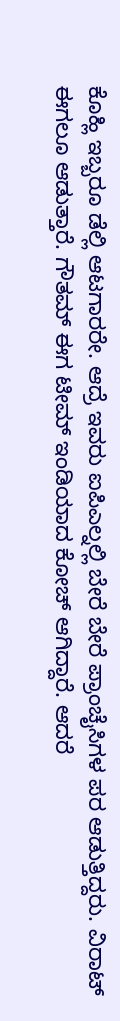ಕೊಹ್ಲಿ ಇಬ್ಬರೂ ಡೆಲ್ಲಿ ಆಟಗಾರರೇ. ಆದ್ರೆ ಇವರು ಐಪಿಎಲ್ನಲ್ಲಿ ಬೇರೆ ಬೇರೆ ಪ್ರಾಂಚೈಸಿಗಳ ಪರ ಆಡುತ್ತಿದ್ದರು. ವಿರಾಟ್ ಈಗಲೂ ಆಡುತ್ತಾರೆ. ಗೌತಮ್ ಈಗ ಟೀಮ್ ಇಂಡಿಯಾದ ಕೋಚ್ ಆಗಿದ್ದಾರೆ. ಆದರೆ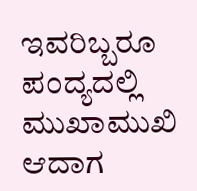ಇವರಿಬ್ಬರೂ ಪಂದ್ಯದಲ್ಲಿ ಮುಖಾಮುಖಿ ಆದಾಗ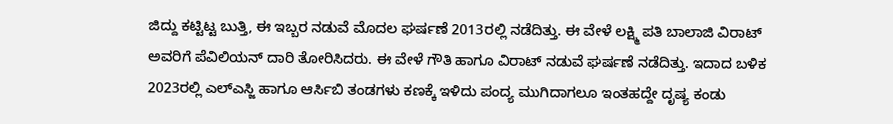ಜಿದ್ದು ಕಟ್ಟಿಟ್ಟ ಬುತ್ತಿ, ಈ ಇಬ್ಬರ ನಡುವೆ ಮೊದಲ ಘರ್ಷಣೆ 2013ರಲ್ಲಿ ನಡೆದಿತ್ತು. ಈ ವೇಳೆ ಲಕ್ಷ್ಮಿ ಪತಿ ಬಾಲಾಜಿ ವಿರಾಟ್ ಅವರಿಗೆ ಪೆವಿಲಿಯನ್ ದಾರಿ ತೋರಿಸಿದರು. ಈ ವೇಳೆ ಗೌತಿ ಹಾಗೂ ವಿರಾಟ್ ನಡುವೆ ಘರ್ಷಣೆ ನಡೆದಿತ್ತು. ಇದಾದ ಬಳಿಕ 2023ರಲ್ಲಿ ಎಲ್ಎಸ್ಜಿ ಹಾಗೂ ಆರ್ಸಿಬಿ ತಂಡಗಳು ಕಣಕ್ಕೆ ಇಳಿದು ಪಂದ್ಯ ಮುಗಿದಾಗಲೂ ಇಂತಹದ್ದೇ ದೃಷ್ಯ ಕಂಡು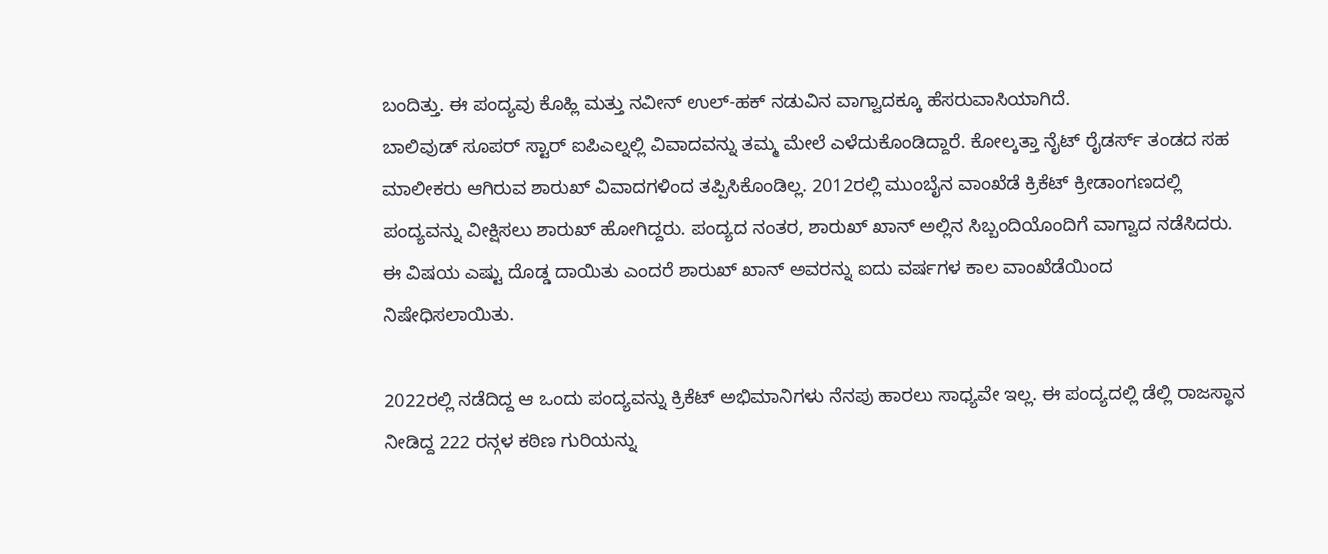ಬಂದಿತ್ತು. ಈ ಪಂದ್ಯವು ಕೊಹ್ಲಿ ಮತ್ತು ನವೀನ್ ಉಲ್-ಹಕ್ ನಡುವಿನ ವಾಗ್ವಾದಕ್ಕೂ ಹೆಸರುವಾಸಿಯಾಗಿದೆ.
ಬಾಲಿವುಡ್ ಸೂಪರ್ ಸ್ಟಾರ್ ಐಪಿಎಲ್ನಲ್ಲಿ ವಿವಾದವನ್ನು ತಮ್ಮ ಮೇಲೆ ಎಳೆದುಕೊಂಡಿದ್ದಾರೆ. ಕೋಲ್ಕತ್ತಾ ನೈಟ್ ರೈಡರ್ಸ್ ತಂಡದ ಸಹ ಮಾಲೀಕರು ಆಗಿರುವ ಶಾರುಖ್ ವಿವಾದಗಳಿಂದ ತಪ್ಪಿಸಿಕೊಂಡಿಲ್ಲ. 2012ರಲ್ಲಿ ಮುಂಬೈನ ವಾಂಖೆಡೆ ಕ್ರಿಕೆಟ್ ಕ್ರೀಡಾಂಗಣದಲ್ಲಿ ಪಂದ್ಯವನ್ನು ವೀಕ್ಷಿಸಲು ಶಾರುಖ್ ಹೋಗಿದ್ದರು. ಪಂದ್ಯದ ನಂತರ, ಶಾರುಖ್ ಖಾನ್ ಅಲ್ಲಿನ ಸಿಬ್ಬಂದಿಯೊಂದಿಗೆ ವಾಗ್ವಾದ ನಡೆಸಿದರು. ಈ ವಿಷಯ ಎಷ್ಟು ದೊಡ್ಡ ದಾಯಿತು ಎಂದರೆ ಶಾರುಖ್ ಖಾನ್ ಅವರನ್ನು ಐದು ವರ್ಷಗಳ ಕಾಲ ವಾಂಖೆಡೆಯಿಂದ ನಿಷೇಧಿಸಲಾಯಿತು.

2022ರಲ್ಲಿ ನಡೆದಿದ್ದ ಆ ಒಂದು ಪಂದ್ಯವನ್ನು ಕ್ರಿಕೆಟ್ ಅಭಿಮಾನಿಗಳು ನೆನಪು ಹಾರಲು ಸಾಧ್ಯವೇ ಇಲ್ಲ. ಈ ಪಂದ್ಯದಲ್ಲಿ ಡೆಲ್ಲಿ ರಾಜಸ್ಥಾನ ನೀಡಿದ್ದ 222 ರನ್ಗಳ ಕಠಿಣ ಗುರಿಯನ್ನು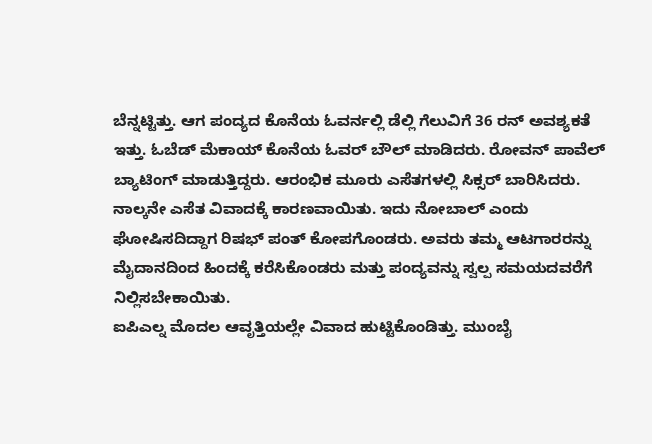ಬೆನ್ನಟ್ಟಿತ್ತು. ಆಗ ಪಂದ್ಯದ ಕೊನೆಯ ಓವರ್ನಲ್ಲಿ ಡೆಲ್ಲಿ ಗೆಲುವಿಗೆ 36 ರನ್ ಅವಶ್ಯಕತೆ ಇತ್ತು. ಓಬೆಡ್ ಮೆಕಾಯ್ ಕೊನೆಯ ಓವರ್ ಬೌಲ್ ಮಾಡಿದರು. ರೋವನ್ ಪಾವೆಲ್ ಬ್ಯಾಟಿಂಗ್ ಮಾಡುತ್ತಿದ್ದರು. ಆರಂಭಿಕ ಮೂರು ಎಸೆತಗಳಲ್ಲಿ ಸಿಕ್ಸರ್ ಬಾರಿಸಿದರು. ನಾಲ್ಕನೇ ಎಸೆತ ವಿವಾದಕ್ಕೆ ಕಾರಣವಾಯಿತು. ಇದು ನೋಬಾಲ್ ಎಂದು ಘೋಷಿಸದಿದ್ದಾಗ ರಿಷಭ್ ಪಂತ್ ಕೋಪಗೊಂಡರು. ಅವರು ತಮ್ಮ ಆಟಗಾರರನ್ನು ಮೈದಾನದಿಂದ ಹಿಂದಕ್ಕೆ ಕರೆಸಿಕೊಂಡರು ಮತ್ತು ಪಂದ್ಯವನ್ನು ಸ್ವಲ್ಪ ಸಮಯದವರೆಗೆ ನಿಲ್ಲಿಸಬೇಕಾಯಿತು.
ಐಪಿಎಲ್ನ ಮೊದಲ ಆವೃತ್ತಿಯಲ್ಲೇ ವಿವಾದ ಹುಟ್ಟಿಕೊಂಡಿತ್ತು. ಮುಂಬೈ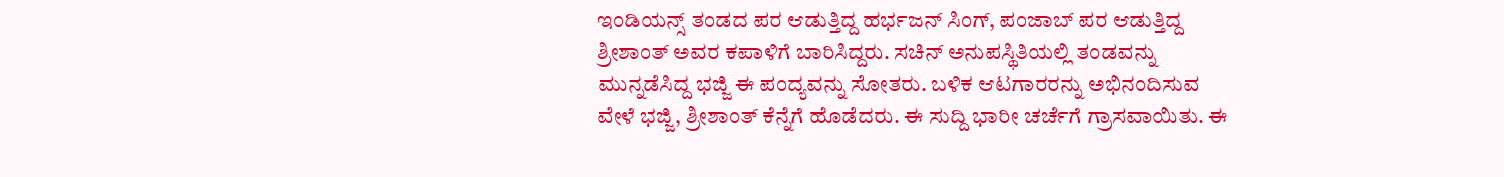ಇಂಡಿಯನ್ಸ್ ತಂಡದ ಪರ ಆಡುತ್ತಿದ್ದ ಹರ್ಭಜನ್ ಸಿಂಗ್, ಪಂಜಾಬ್ ಪರ ಆಡುತ್ತಿದ್ದ ಶ್ರೀಶಾಂತ್ ಅವರ ಕಪಾಳಿಗೆ ಬಾರಿಸಿದ್ದರು. ಸಚಿನ್ ಅನುಪಸ್ಥಿತಿಯಲ್ಲಿ ತಂಡವನ್ನು ಮುನ್ನಡೆಸಿದ್ದ ಭಜ್ಜಿ ಈ ಪಂದ್ಯವನ್ನು ಸೋತರು. ಬಳಿಕ ಆಟಗಾರರನ್ನು ಅಭಿನಂದಿಸುವ ವೇಳೆ ಭಜ್ಜಿ, ಶ್ರೀಶಾಂತ್ ಕೆನ್ನೆಗೆ ಹೊಡೆದರು. ಈ ಸುದ್ದಿ ಭಾರೀ ಚರ್ಚೆಗೆ ಗ್ರಾಸವಾಯಿತು. ಈ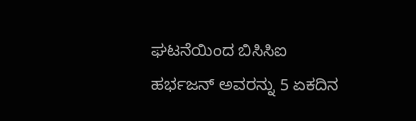ಘಟನೆಯಿಂದ ಬಿಸಿಸಿಐ ಹರ್ಭಜನ್ ಅವರನ್ನು 5 ಏಕದಿನ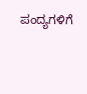ಪಂದ್ಯಗಳಿಗೆ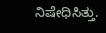ನಿಷೇಧಿಸಿತ್ತು.